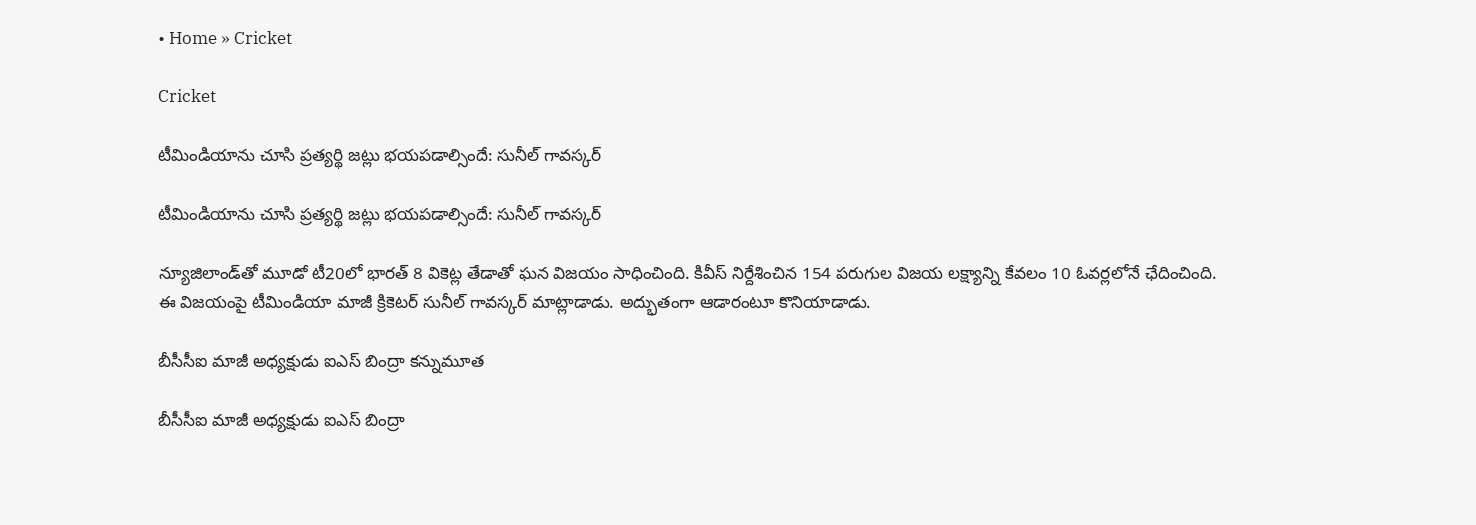• Home » Cricket

Cricket

టీమిండియాను చూసి ప్రత్యర్థి జట్లు భయపడాల్సిందే: సునీల్ గావస్కర్

టీమిండియాను చూసి ప్రత్యర్థి జట్లు భయపడాల్సిందే: సునీల్ గావస్కర్

న్యూజిలాండ్‌తో మూడో టీ20లో భారత్ 8 వికెట్ల తేడాతో ఘన విజయం సాధించింది. కివీస్ నిర్దేశించిన 154 పరుగుల విజయ లక్ష్యాన్ని కేవలం 10 ఓవర్లలోనే ఛేదించింది. ఈ విజయంపై టీమిండియా మాజీ క్రికెటర్ సునీల్ గావస్కర్ మాట్లాడాడు. అద్భుతంగా ఆడారంటూ కొనియాడాడు.

బీసీసీఐ మాజీ అధ్యక్షుడు ఐఎస్ బింద్రా కన్నుమూత

బీసీసీఐ మాజీ అధ్యక్షుడు ఐఎస్ బింద్రా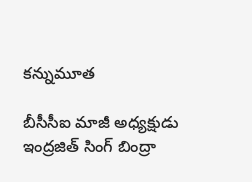కన్నుమూత

బీసీసీఐ మాజీ అధ్యక్షుడు ఇంద్రజిత్ సింగ్ బింద్రా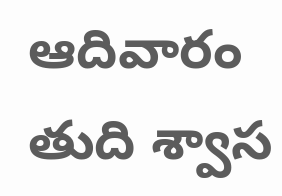ఆదివారం తుది శ్వాస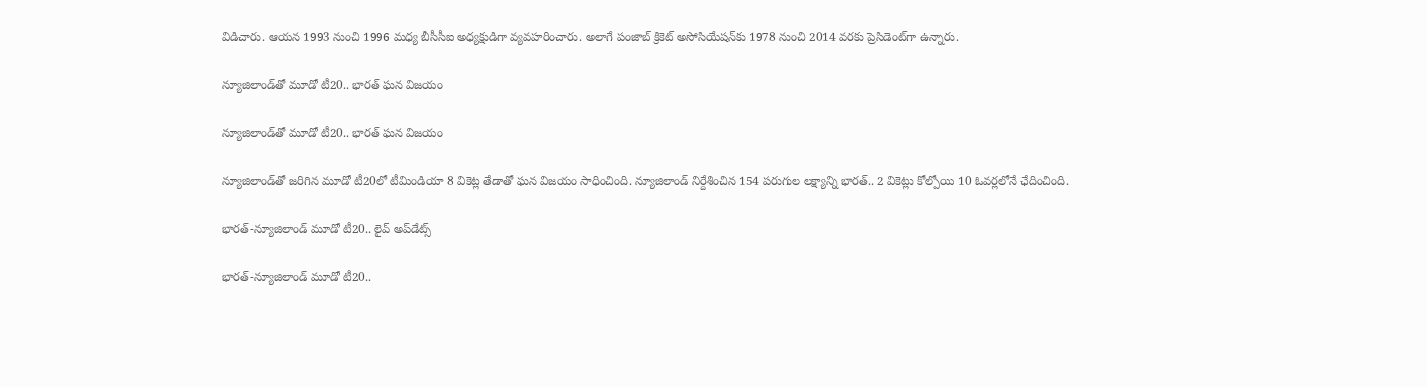విడిచారు. ఆయన 1993 నుంచి 1996 మధ్య బీసీసీఐ అధ్యక్షుడిగా వ్యవహరించారు. అలాగే పంజాబ్ క్రికెట్ అసోసియేషన్‌కు 1978 నుంచి 2014 వరకు ప్రెసిడెంట్‌గా ఉన్నారు.

న్యూజిలాండ్‌తో మూడో టీ20.. భారత్ ఘన విజయం

న్యూజిలాండ్‌తో మూడో టీ20.. భారత్ ఘన విజయం

న్యూజిలాండ్‌తో జరిగిన మూడో టీ20లో టీమిండియా 8 వికెట్ల తేడాతో ఘన విజయం సాధించింది. న్యూజిలాండ్ నిర్దేశించిన 154 పరుగుల లక్ష్యాన్ని భారత్.. 2 వికెట్లు కోల్పోయి 10 ఓవర్లలోనే ఛేదించింది.

భారత్-న్యూజిలాండ్ మూడో టీ20.. లైవ్ అప్‌డేట్స్

భారత్-న్యూజిలాండ్ మూడో టీ20..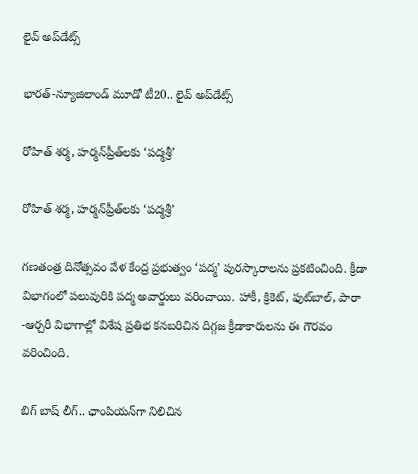లైవ్ అప్‌డేట్స్

భారత్-న్యూజిలాండ్ మూడో టీ20.. లైవ్ అప్‌డేట్స్

రోహిత్ శర్మ, హర్మన్‌ప్రీత్‌లకు ‘పద్మశ్రీ’

రోహిత్ శర్మ, హర్మన్‌ప్రీత్‌లకు ‘పద్మశ్రీ’

గణతంత్ర దినోత్సవం వేళ కేంద్ర ప్రభుత్వం ‘పద్మ’ పురస్కారాలను ప్రకటించింది. క్రీడా విభాగంలో పలువురికి పద్మ అవార్డులు వరించాయి. హాకీ, క్రికెట్, ఫుట్‌బాల్, పారా -ఆర్చరీ విభాగాల్లో విశేష ప్రతిభ కనబరిచిన దిగ్గజ క్రీడాకారులను ఈ గౌరవం వరించింది.

బిగ్ బాష్ లీగ్.. ఛాంపియన్‌గా నిలిచిన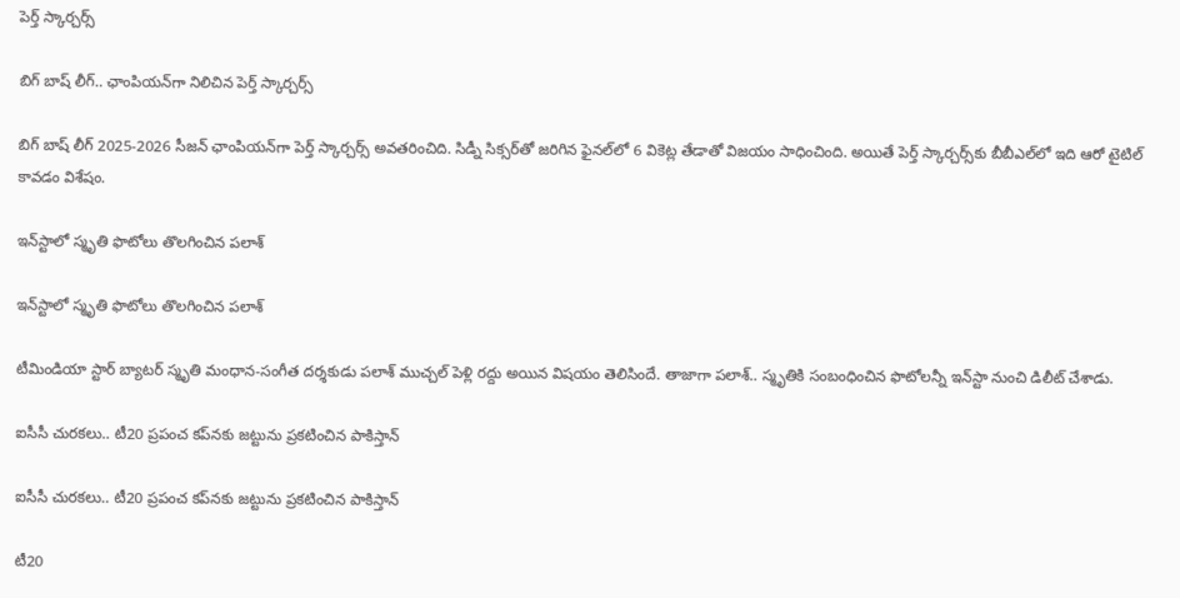పెర్త్ స్కార్చర్స్

బిగ్ బాష్ లీగ్.. ఛాంపియన్‌గా నిలిచిన పెర్త్ స్కార్చర్స్

బిగ్ బాష్ లీగ్ 2025-2026 సీజన్ ఛాంపియన్‌గా పెర్త్ స్కార్చర్స్ అవతరించిది. సిడ్నీ సిక్సర్‌తో జరిగిన ఫైనల్‌లో 6 వికెట్ల తేడాతో విజయం సాధించింది. అయితే పెర్త్ స్కార్చర్స్‌కు బీబీఎల్‌లో ఇది ఆరో టైటిల్ కావడం విశేషం.

ఇన్‌స్టాలో స్మృతి ఫొటోలు తొలగించిన పలాశ్

ఇన్‌స్టాలో స్మృతి ఫొటోలు తొలగించిన పలాశ్

టీమిండియా స్టార్ బ్యాటర్ స్మృతి మంధాన-సంగీత దర్శకుడు పలాశ్ ముచ్చల్ పెళ్లి రద్దు అయిన విషయం తెలిసిందే. తాజాగా పలాశ్.. స్మృతికి సంబంధించిన ఫొటోలన్నీ ఇన్‌స్టా నుంచి డిలీట్ చేశాడు.

ఐసీసీ చురకలు.. టీ20 ప్రపంచ కప్‌నకు జట్టును ప్రకటించిన పాకిస్తాన్

ఐసీసీ చురకలు.. టీ20 ప్రపంచ కప్‌నకు జట్టును ప్రకటించిన పాకిస్తాన్

టీ20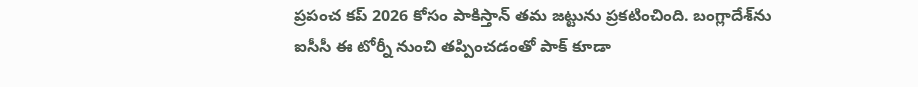ప్రపంచ కప్ 2026 కోసం పాకిస్తాన్ తమ జట్టును ప్రకటించింది. బంగ్లాదేశ్‌ను ఐసీసీ ఈ టోర్నీ నుంచి తప్పించడంతో పాక్ కూడా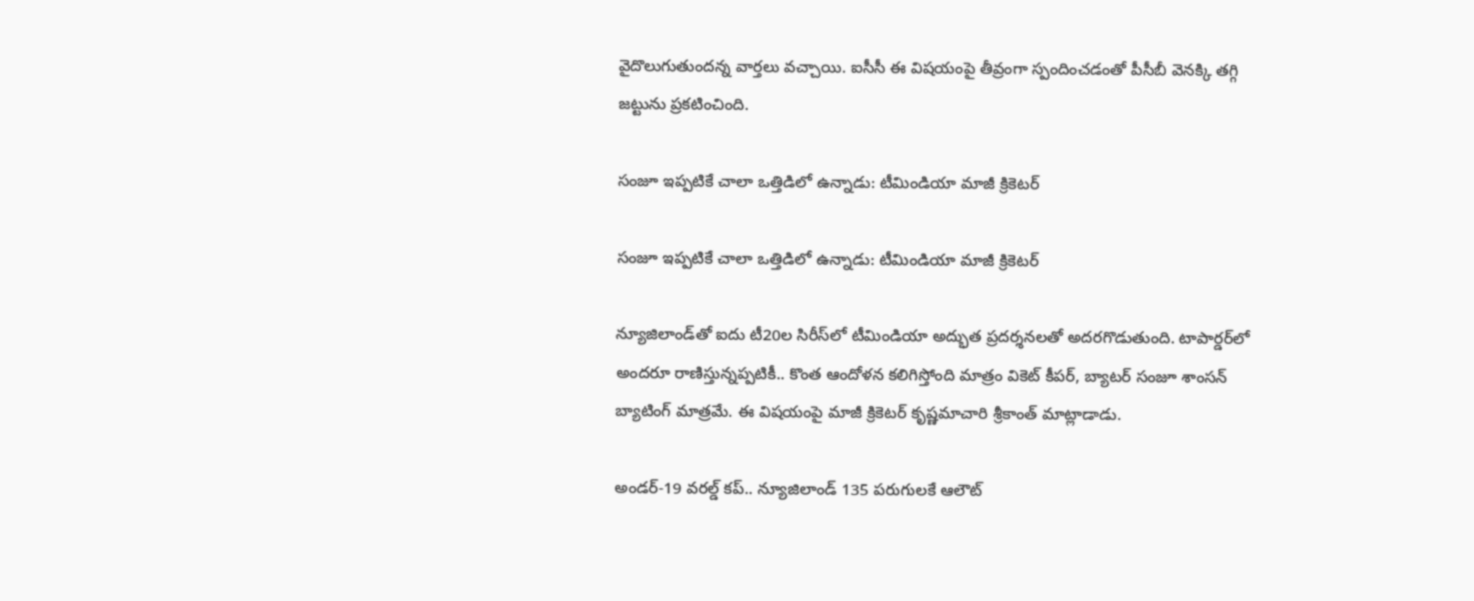వైదొలుగుతుందన్న వార్తలు వచ్చాయి. ఐసీసీ ఈ విషయంపై తీవ్రంగా స్పందించడంతో పీసీబీ వెనక్కి తగ్గి జట్టును ప్రకటించింది.

సంజూ ఇప్పటికే చాలా ఒత్తిడిలో ఉన్నాడు: టీమిండియా మాజీ క్రికెటర్

సంజూ ఇప్పటికే చాలా ఒత్తిడిలో ఉన్నాడు: టీమిండియా మాజీ క్రికెటర్

న్యూజిలాండ్‌తో ఐదు టీ20ల సిరీస్‌లో టీమిండియా అద్భుత ప్రదర్శనలతో అదరగొడుతుంది. టాపార్డర్‌లో అందరూ రాణిస్తున్నప్పటికీ.. కొంత ఆందోళన కలిగిస్తోంది మాత్రం వికెట్ కీపర్, బ్యాటర్ సంజూ శాంసన్ బ్యాటింగ్ మాత్రమే. ఈ విషయంపై మాజీ క్రికెటర్ కృష్ణమాచారి శ్రీకాంత్ మాట్లాడాడు.

అండర్-19 వరల్డ్ కప్.. న్యూజిలాండ్ 135 పరుగులకే ఆలౌట్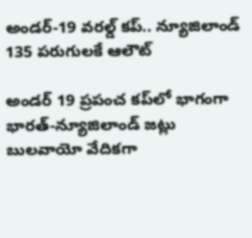అండర్-19 వరల్డ్ కప్.. న్యూజిలాండ్ 135 పరుగులకే ఆలౌట్

అండర్ 19 ప్రపంచ కప్‌లో భాగంగా భారత్-న్యూజిలాండ్ జట్లు బులవాయో వేదికగా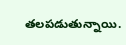తలపడుతున్నాయి.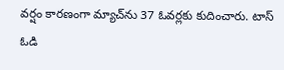వర్షం కారణంగా మ్యాచ్‌ను 37 ఓవర్లకు కుదించారు. టాస్ ఓడి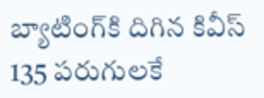బ్యాటింగ్‌కి దిగిన కివీస్ 135 పరుగులకే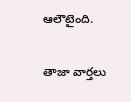ఆలౌటైంది.

తాజా వార్తలు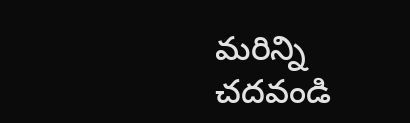మరిన్ని చదవండి